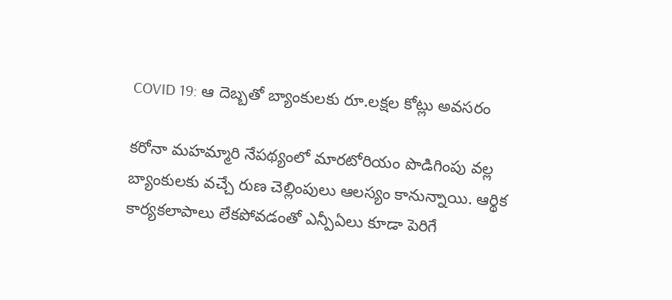COVID 19: ఆ దెబ్బతో బ్యాంకులకు రూ.లక్షల కోట్లు అవసరం

కరోనా మహమ్మారి నేపథ్యంలో మారటోరియం పొడిగింపు వల్ల బ్యాంకులకు వచ్చే రుణ చెల్లింపులు ఆలస్యం కానున్నాయి. ఆర్థిక కార్యకలాపాలు లేకపోవడంతో ఎన్పీఏలు కూడా పెరిగే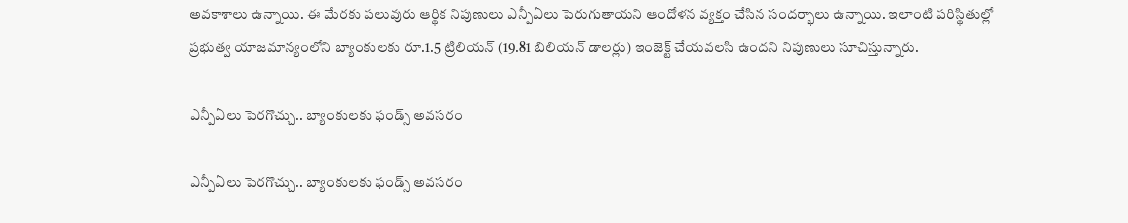అవకాశాలు ఉన్నాయి. ఈ మేరకు పలువురు ఆర్థిక నిపుణులు ఎన్పీఏలు పెరుగుతాయని ఆందోళన వ్యక్తం చేసిన సందర్భాలు ఉన్నాయి. ఇలాంటి పరిస్థితుల్లో ప్రభుత్వ యాజమాన్యంలోని బ్యాంకులకు రూ.1.5 ట్రిలియన్ (19.81 బిలియన్ డాలర్లు) ఇంజెక్ట్ చేయవలసి ఉందని నిపుణులు సూచిస్తున్నారు.

ఎన్పీఏలు పెరగొచ్చు.. బ్యాంకులకు ఫండ్స్ అవసరం

ఎన్పీఏలు పెరగొచ్చు.. బ్యాంకులకు ఫండ్స్ అవసరం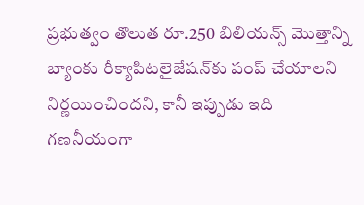ప్రభుత్వం తొలుత రూ.250 బిలియన్స్ మొత్తాన్ని బ్యాంకు రీక్యాపిటలైజేషన్‌కు పంప్ చేయాలని నిర్ణయించిందని, కానీ ఇప్పుడు ఇది గణనీయంగా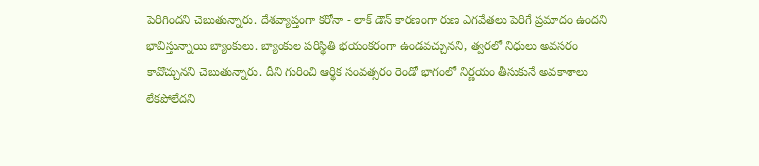పెరిగిందని చెబుతున్నారు. దేశవ్యాప్తంగా కరోనా - లాక్ డౌన్ కారణంగా రుణ ఎగవేతలు పెరిగే ప్రమాదం ఉందని భావిస్తున్నాయి బ్యాంకులు. బ్యాంకుల పరిస్థితి భయంకరంగా ఉండవచ్చునని, త్వరలో నిధులు అవసరం కావొచ్చునని చెబుతున్నారు. దీని గురించి ఆర్థిక సంవత్సరం రెండో భాగంలో నిర్ణయం తీసుకునే అవకాశాలు లేకపోలేదని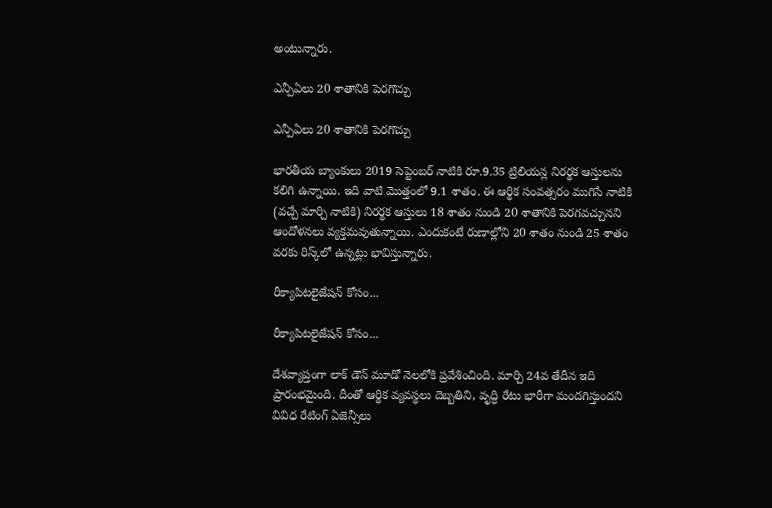అంటున్నారు.

ఎన్పీఏలు 20 శాతానికి పెరగొచ్చు

ఎన్పీఏలు 20 శాతానికి పెరగొచ్చు

భారతీయ బ్యాంకులు 2019 సెప్టెంబర్ నాటికి రూ.9.35 ట్రిలియన్ల నిరర్థక ఆస్తులను కలిగి ఉన్నాయి. ఇది వాటి మొత్తంలో 9.1 శాతం. ఈ ఆర్థిక సంవత్సరం ముగిసే నాటికి (వచ్చే మార్చి నాటికి) నిరర్థక ఆస్తులు 18 శాతం నుండి 20 శాతానికి పెరగవచ్చునని ఆందోళనలు వ్యక్తమవుతున్నాయి. ఎందుకంటే రుణాల్లోని 20 శాతం నుండి 25 శాతం వరకు రిస్క్‌లో ఉన్నట్లు భావిస్తున్నారు.

రీక్యాపిటలైజేషన్ కోసం...

రీక్యాపిటలైజేషన్ కోసం...

దేశవ్యాప్తంగా లాక్ డౌన్ మూడో నెలలోకి ప్రవేశించింది. మార్చి 24వ తేదీన ఇది ప్రారంభమైంది. దీంతో ఆర్థిక వ్యవస్థలు దెబ్బతిని, వృద్ధి రేటు భారీగా మందగిస్తుందని వివిధ రేటింగ్ ఏజెన్సీలు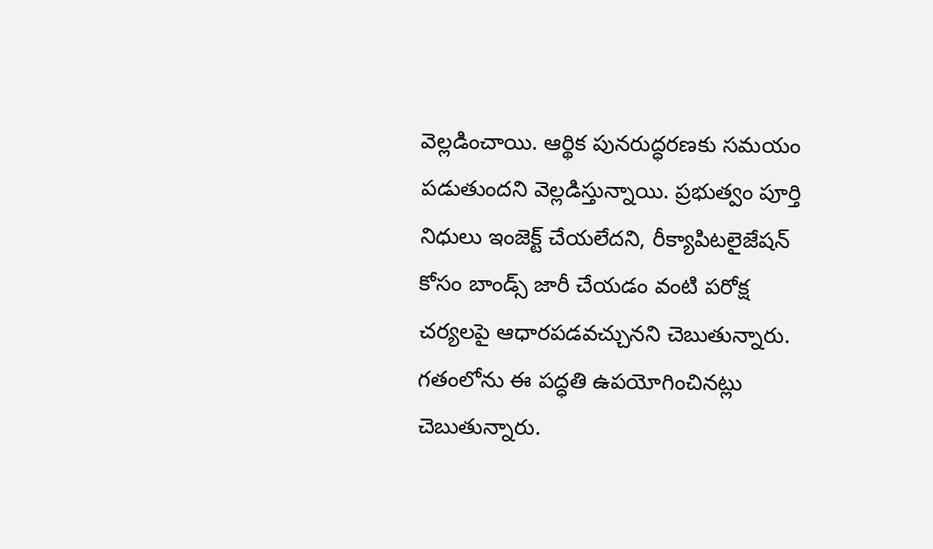వెల్లడించాయి. ఆర్థిక పునరుద్ధరణకు సమయం పడుతుందని వెల్లడిస్తున్నాయి. ప్రభుత్వం పూర్తి నిధులు ఇంజెక్ట్ చేయలేదని, రీక్యాపిటలైజేషన్ కోసం బాండ్స్ జారీ చేయడం వంటి పరోక్ష చర్యలపై ఆధారపడవచ్చునని చెబుతున్నారు. గతంలోను ఈ పద్ధతి ఉపయోగించినట్లు చెబుతున్నారు.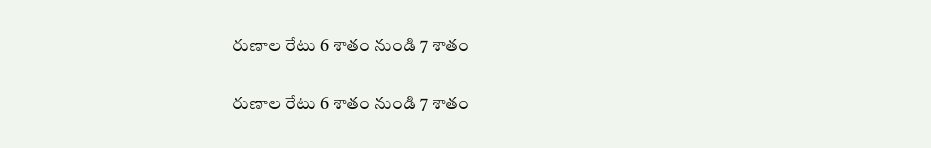రుణాల రేటు 6 శాతం నుండి 7 శాతం

రుణాల రేటు 6 శాతం నుండి 7 శాతం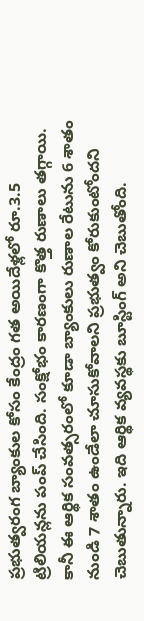ప్రభుత్వరంగ బ్యాంకుల కోసం కేంద్రం గత అయిదేళ్లలో రూ.3.5 ట్రిలియన్లను పంప్ చేసింది. సంక్షోభం కారణంగా కొత్త రుణాలు తగ్గాయి. కానీ ఈ ఆర్థిక సంవత్సరంలో కూడా బ్యాంకులు రుణాల రేటును 6 శాతం నుండి 7 శాతం ఉండేలా చూసుకోవాలని ప్రభుత్వం కోరుకుంటోందని చెబుతున్నారు. ఇది ఆర్థిక వ్యవస్థకు బూస్టింగ్ అని చెబుతోంది.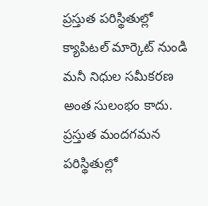ప్రస్తుత పరిస్థితుల్లో క్యాపిటల్ మార్కెట్ నుండి మనీ నిధుల సమీకరణ అంత సులంభం కాదు. ప్రస్తుత మందగమన పరిస్థితుల్లో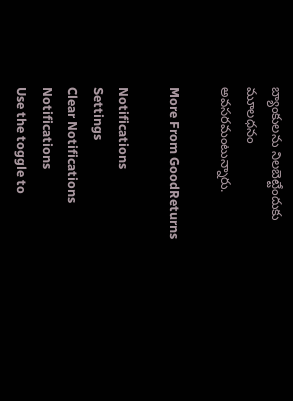బ్యాంకులను నిలబెట్టేందుకు మూలధనం అవసరమంటున్నారు.

More From GoodReturns

Notifications
Settings
Clear Notifications
Notifications
Use the toggle to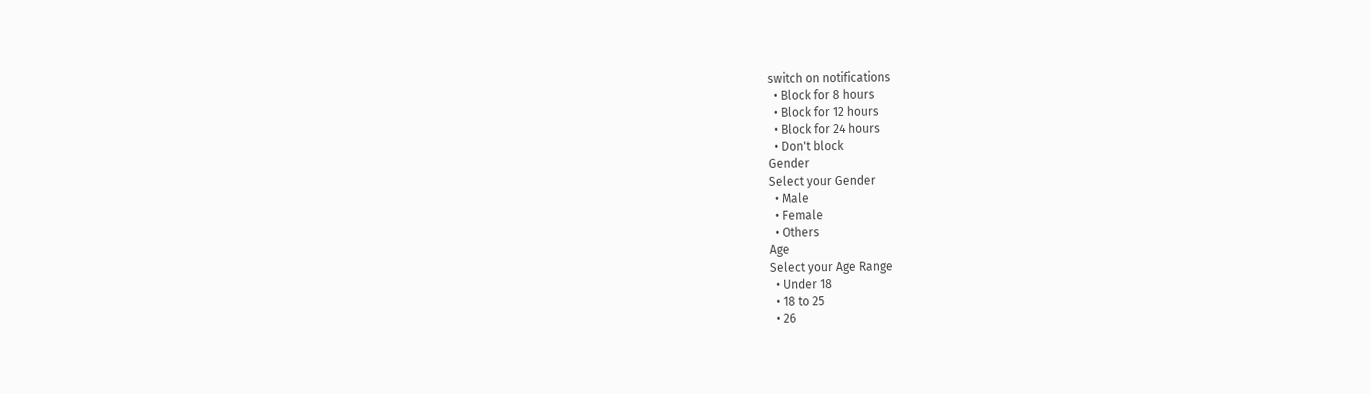switch on notifications
  • Block for 8 hours
  • Block for 12 hours
  • Block for 24 hours
  • Don't block
Gender
Select your Gender
  • Male
  • Female
  • Others
Age
Select your Age Range
  • Under 18
  • 18 to 25
  • 26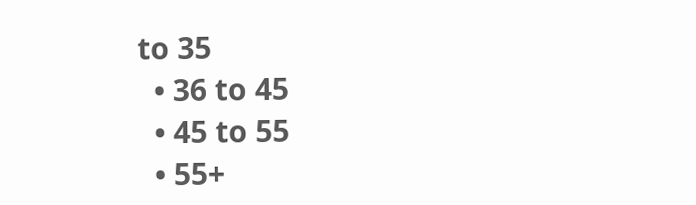to 35
  • 36 to 45
  • 45 to 55
  • 55+